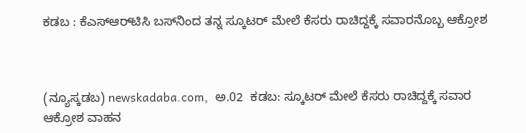ಕಡಬ : ಕೆಎಸ್‌ಆರ್‌ಟಿಸಿ ಬಸ್‌ನಿಂದ ತನ್ನ ಸ್ಕೂಟರ್ ಮೇಲೆ ಕೆಸರು ರಾಚಿದ್ದಕ್ಕೆ ಸವಾರನೊಬ್ಬ ಆಕ್ರೋಶ



(ನ್ಯೂಸ್ಕಡಬ) newskadaba.com,  ಅ.02  ಕಡಬ: ಸ್ಕೂಟರ್ ಮೇಲೆ ಕೆಸರು ರಾಚಿದ್ದಕ್ಕೆ ಸವಾರ ಆಕ್ರೋಶ ವಾಹನ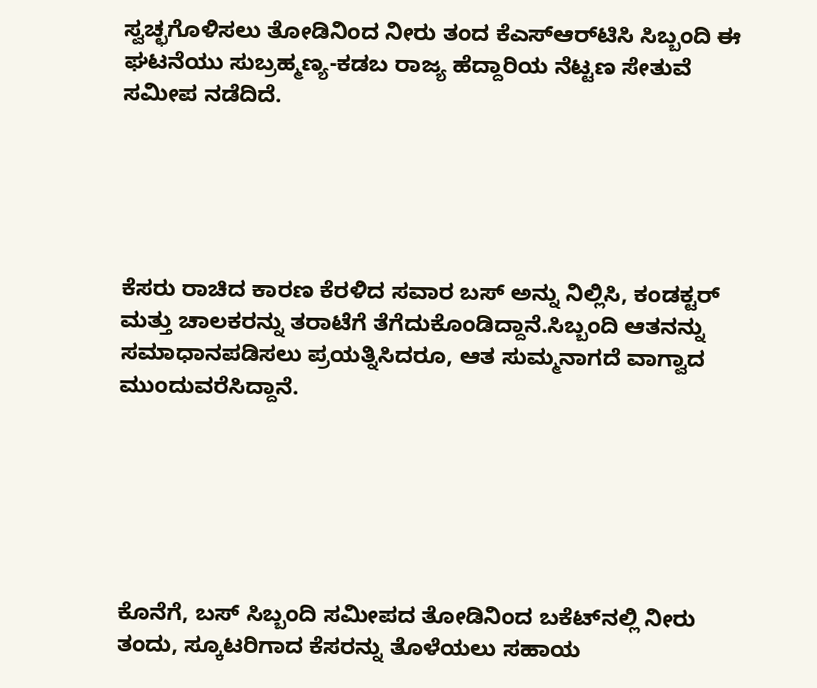ಸ್ವಚ್ಛಗೊಳಿಸಲು ತೋಡಿನಿಂದ ನೀರು ತಂದ ಕೆಎಸ್‌ಆರ್‌ಟಿಸಿ ಸಿಬ್ಬಂದಿ ಈ ಘಟನೆಯು ಸುಬ್ರಹ್ಮಣ್ಯ-ಕಡಬ ರಾಜ್ಯ ಹೆದ್ದಾರಿಯ ನೆಟ್ಟಣ ಸೇತುವೆ ಸಮೀಪ ನಡೆದಿದೆ.





ಕೆಸರು ರಾಚಿದ ಕಾರಣ ಕೆರಳಿದ ಸವಾರ ಬಸ್ ಅನ್ನು ನಿಲ್ಲಿಸಿ, ಕಂಡಕ್ಟರ್ ಮತ್ತು ಚಾಲಕರನ್ನು ತರಾಟೆಗೆ ತೆಗೆದುಕೊಂಡಿದ್ದಾನೆ.ಸಿಬ್ಬಂದಿ ಆತನನ್ನು ಸಮಾಧಾನಪಡಿಸಲು ಪ್ರಯತ್ನಿಸಿದರೂ, ಆತ ಸುಮ್ಮನಾಗದೆ ವಾಗ್ವಾದ ಮುಂದುವರೆಸಿದ್ದಾನೆ.






ಕೊನೆಗೆ, ಬಸ್ ಸಿಬ್ಬಂದಿ ಸಮೀಪದ ತೋಡಿನಿಂದ ಬಕೆಟ್‌ನಲ್ಲಿ ನೀರು ತಂದು, ಸ್ಕೂಟರಿಗಾದ ಕೆಸರನ್ನು ತೊಳೆಯಲು ಸಹಾಯ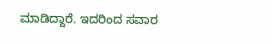ಮಾಡಿದ್ದಾರೆ. ಇದರಿಂದ ಸವಾರ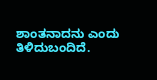ಶಾಂತನಾದನು ಎಂದು ತಿಳಿದುಬಂದಿದೆ.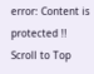error: Content is protected !!
Scroll to Top